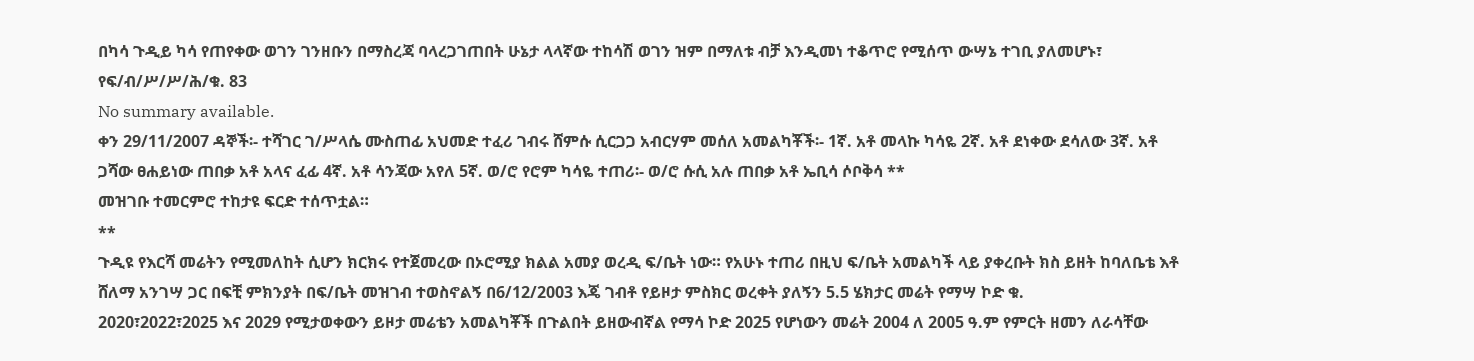በካሳ ጉዲይ ካሳ የጠየቀው ወገን ገንዘቡን በማስረጃ ባላረጋገጠበት ሁኔታ ላላኛው ተከሳሽ ወገን ዝም በማለቱ ብቻ እንዲመነ ተቆጥሮ የሚሰጥ ውሣኔ ተገቢ ያለመሆኑ፣ የፍ/ብ/ሥ/ሥ/ሕ/ቁ. 83
No summary available.
ቀን 29/11/2007 ዳኞች፡- ተሻገር ገ/ሥላሴ ሙስጠፊ አህመድ ተፈሪ ገብሩ ሸምሱ ሲርጋጋ አብርሃም መሰለ አመልካቾች፡- 1ኛ. አቶ መላኩ ካሳዬ 2ኛ. አቶ ደነቀው ደሳለው 3ኛ. አቶ ጋሻው ፀሐይነው ጠበቃ አቶ አላና ፈፊ 4ኛ. አቶ ሳንጃው አየለ 5ኛ. ወ/ሮ የሮም ካሳዬ ተጠሪ፡- ወ/ሮ ሱሲ አሉ ጠበቃ አቶ ኤቢሳ ሶቦቅሳ **
መዝገቡ ተመርምሮ ተከታዩ ፍርድ ተሰጥቷል።
**
ጉዲዩ የእርሻ መሬትን የሚመለከት ሲሆን ክርክሩ የተጀመረው በኦሮሚያ ክልል አመያ ወረዲ ፍ/ቤት ነው። የአሁኑ ተጠሪ በዚህ ፍ/ቤት አመልካች ላይ ያቀረቡት ክስ ይዘት ከባለቤቴ እቶ ሸለማ አንገሣ ጋር በፍቺ ምክንያት በፍ/ቤት መዝገብ ተወስኖልኝ በ6/12/2003 እጄ ገብቶ የይዞታ ምስክር ወረቀት ያለኝን 5.5 ሄክታር መሬት የማሣ ኮድ ቁ.
2020፣2022፣2025 እና 2029 የሚታወቀውን ይዞታ መሬቴን አመልካቾች በጉልበት ይዘውብኛል የማሳ ኮድ 2025 የሆነውን መሬት 2004 ለ 2005 ዓ.ም የምርት ዘመን ለራሳቸው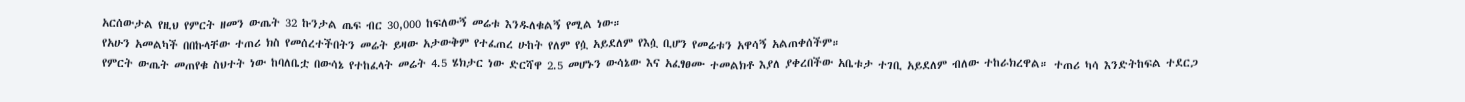አርሰውታል የዚህ የምርት ዘመን ውጤት 32 ኩንታል ጤፍ ብር 30,000 ከፍለውኝ መሬቱ እንዱለቁልኝ የሚል ነው።
የአሁን አመልካች በበኩላቸው ተጠሪ ክስ የመሰረተችበትን መሬት ይዛው አታውቅም የተፈጠረ ሁከት የለም የሷ አይደለም የእሷ ቢሆን የመሬቱን አዋሳኝ አልጠቀሰችም።
የምርት ውጤት መጠየቁ ስህተት ነው ከባለቤቷ በውሳኔ የተከፈላት መሬት 4.5 ሄክታር ነው ድርሻዋ 2.5 መሆኑን ውሳኔው እና አፈፃፀሙ ተመልክቶ እያለ ያቀረበችው አቤቱታ ተገቢ አይደለም ብለው ተከራክረዋል። ተጠሪ ካሳ እንድትከፍል ተደርጋ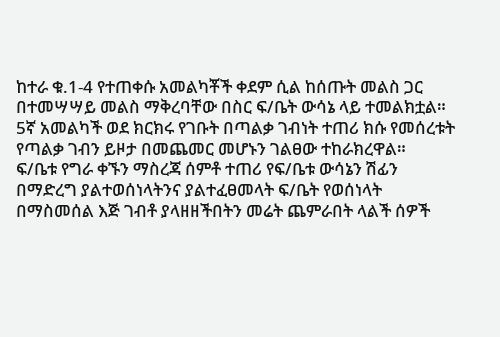ከተራ ቁ.1-4 የተጠቀሱ አመልካቾች ቀደም ሲል ከሰጡት መልስ ጋር በተመሣሣይ መልስ ማቅረባቸው በስር ፍ/ቤት ውሳኔ ላይ ተመልክቷል። 5ኛ አመልካች ወደ ክርክሩ የገቡት በጣልቃ ገብነት ተጠሪ ክሱ የመሰረቱት የጣልቃ ገብን ይዞታ በመጨመር መሆኑን ገልፀው ተከራክረዋል።
ፍ/ቤቱ የግራ ቀኙን ማስረጃ ሰምቶ ተጠሪ የፍ/ቤቱ ውሳኔን ሽፊን በማድረግ ያልተወሰነላትንና ያልተፈፀመላት ፍ/ቤት የወሰነላት በማስመሰል እጅ ገብቶ ያላዘዘችበትን መሬት ጨምራበት ላልች ሰዎች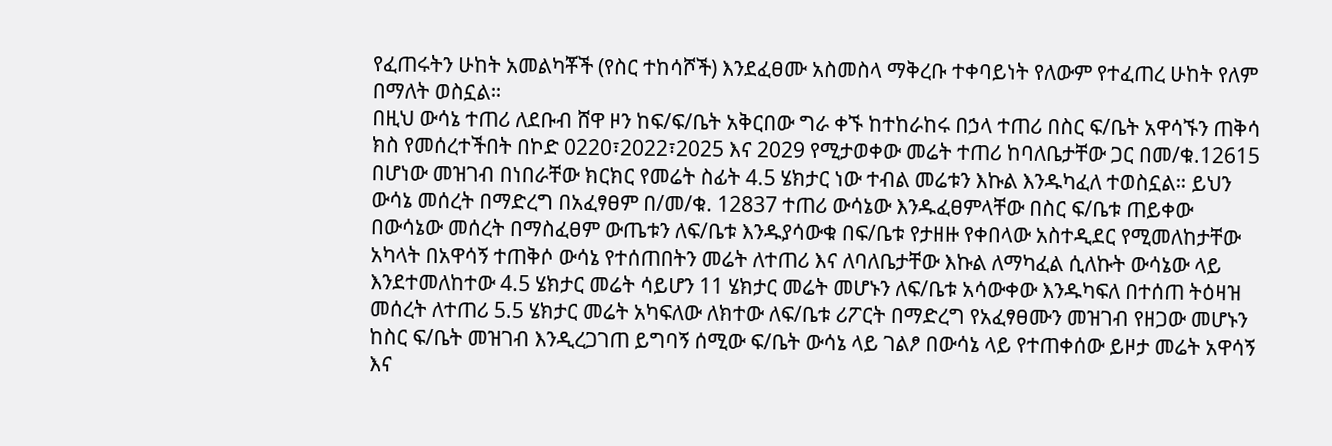የፈጠሩትን ሁከት አመልካቾች (የስር ተከሳሾች) እንደፈፀሙ አስመስላ ማቅረቡ ተቀባይነት የለውም የተፈጠረ ሁከት የለም በማለት ወስኗል።
በዚህ ውሳኔ ተጠሪ ለደቡብ ሸዋ ዞን ከፍ/ፍ/ቤት አቅርበው ግራ ቀኙ ከተከራከሩ በኃላ ተጠሪ በስር ፍ/ቤት አዋሳኙን ጠቅሳ ክስ የመሰረተችበት በኮድ 0220፣2022፣2025 እና 2029 የሚታወቀው መሬት ተጠሪ ከባለቤታቸው ጋር በመ/ቁ.12615 በሆነው መዝገብ በነበራቸው ክርክር የመሬት ስፊት 4.5 ሄክታር ነው ተብል መሬቱን እኩል እንዱካፈለ ተወስኗል። ይህን ውሳኔ መሰረት በማድረግ በአፈፃፀም በ/መ/ቁ. 12837 ተጠሪ ውሳኔው እንዱፈፀምላቸው በስር ፍ/ቤቱ ጠይቀው በውሳኔው መሰረት በማስፈፀም ውጤቱን ለፍ/ቤቱ እንዱያሳውቁ በፍ/ቤቱ የታዘዙ የቀበላው አስተዲደር የሚመለከታቸው አካላት በአዋሳኝ ተጠቅሶ ውሳኔ የተሰጠበትን መሬት ለተጠሪ እና ለባለቤታቸው እኩል ለማካፈል ሲለኩት ውሳኔው ላይ እንደተመለከተው 4.5 ሄክታር መሬት ሳይሆን 11 ሄክታር መሬት መሆኑን ለፍ/ቤቱ አሳውቀው እንዱካፍለ በተሰጠ ትዕዛዝ መሰረት ለተጠሪ 5.5 ሄክታር መሬት አካፍለው ለክተው ለፍ/ቤቱ ሪፖርት በማድረግ የአፈፃፀሙን መዝገብ የዘጋው መሆኑን ከስር ፍ/ቤት መዝገብ እንዲረጋገጠ ይግባኝ ሰሚው ፍ/ቤት ውሳኔ ላይ ገልፆ በውሳኔ ላይ የተጠቀሰው ይዞታ መሬት አዋሳኝ እና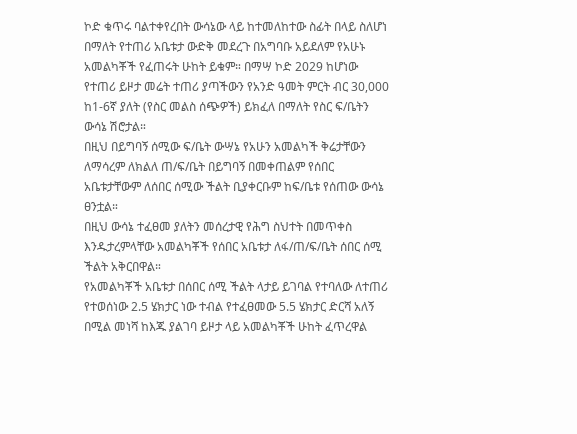ኮድ ቁጥሩ ባልተቀየረበት ውሳኔው ላይ ከተመለከተው ስፊት በላይ ስለሆነ በማለት የተጠሪ አቤቱታ ውድቅ መደረጉ በአግባቡ አይደለም የአሁኑ አመልካቾች የፈጠሩት ሁከት ይቁም። በማሣ ኮድ 2029 ከሆነው የተጠሪ ይዞታ መሬት ተጠሪ ያጣችውን የአንድ ዓመት ምርት ብር 30,000 ከ1-6ኛ ያለት (የስር መልስ ሰጭዎች) ይክፈለ በማለት የስር ፍ/ቤትን ውሳኔ ሽሮታል።
በዚህ በይግባኝ ሰሚው ፍ/ቤት ውሣኔ የአሁን አመልካች ቅሬታቸውን ለማሳረም ለክልለ ጠ/ፍ/ቤት በይግባኝ በመቀጠልም የሰበር አቤቱታቸውም ለሰበር ሰሚው ችልት ቢያቀርቡም ከፍ/ቤቱ የሰጠው ውሳኔ ፀንቷል።
በዚህ ውሳኔ ተፈፀመ ያለትን መሰረታዊ የሕግ ስህተት በመጥቀስ እንዱታረምላቸው አመልካቾች የሰበር አቤቱታ ለፋ/ጠ/ፍ/ቤት ሰበር ሰሚ ችልት አቅርበዋል።
የአመልካቾች አቤቱታ በሰበር ሰሚ ችልት ላታይ ይገባል የተባለው ለተጠሪ የተወሰነው 2.5 ሄክታር ነው ተብል የተፈፀመው 5.5 ሄክታር ድርሻ አለኝ በሚል መነሻ ከእጁ ያልገባ ይዞታ ላይ አመልካቾች ሁከት ፈጥረዋል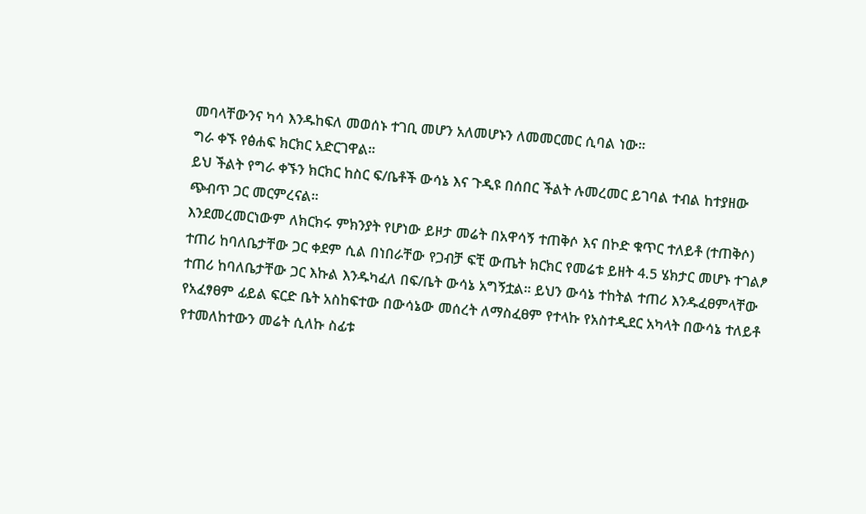መባላቸውንና ካሳ እንዱከፍለ መወሰኑ ተገቢ መሆን አለመሆኑን ለመመርመር ሲባል ነው።
ግራ ቀኙ የፅሐፍ ክርክር አድርገዋል።
ይህ ችልት የግራ ቀኙን ክርክር ከስር ፍ/ቤቶች ውሳኔ እና ጉዲዩ በሰበር ችልት ሉመረመር ይገባል ተብል ከተያዘው ጭብጥ ጋር መርምረናል።
እንደመረመርነውም ለክርክሩ ምክንያት የሆነው ይዞታ መሬት በአዋሳኝ ተጠቅሶ እና በኮድ ቁጥር ተለይቶ (ተጠቅሶ) ተጠሪ ከባለቤታቸው ጋር ቀደም ሲል በነበራቸው የጋብቻ ፍቺ ውጤት ክርክር የመሬቱ ይዘት 4.5 ሄክታር መሆኑ ተገልፆ ተጠሪ ከባለቤታቸው ጋር እኩል እንዱካፈለ በፍ/ቤት ውሳኔ አግኝቷል። ይህን ውሳኔ ተከትል ተጠሪ እንዱፈፀምላቸው የአፈፃፀም ፊይል ፍርድ ቤት አስከፍተው በውሳኔው መሰረት ለማስፈፀም የተላኩ የአስተዲደር አካላት በውሳኔ ተለይቶ የተመለከተውን መሬት ሲለኩ ስፊቱ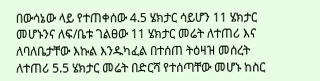በውሳኔው ላይ የተጠቀሰው 4.5 ሄክታር ሳይሆን 11 ሄክታር መሆኑንና ለፍ/ቤቱ ገልፀው 11 ሄክታር መሬት ለተጠሪ እና ለባለቤታቸው እኩል እንዱካፈል በተሰጠ ትዕዛዝ መሰረት ለተጠሪ 5.5 ሄክታር መሬት በድርሻ የተሰጣቸው መሆኑ ከስር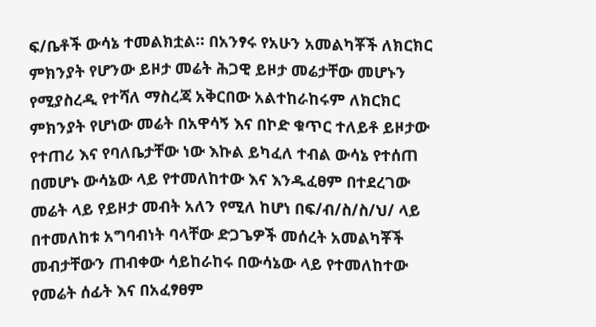ፍ/ቤቶች ውሳኔ ተመልክቷል። በአንፃሩ የአሁን አመልካቾች ለክርክር ምክንያት የሆንው ይዞታ መሬት ሕጋዊ ይዞታ መሬታቸው መሆኑን የሚያስረዲ የተሻለ ማስረጃ አቅርበው አልተከራከሩም ለክርክር ምክንያት የሆነው መሬት በአዋሳኝ እና በኮድ ቁጥር ተለይቶ ይዞታው የተጠሪ እና የባለቤታቸው ነው እኩል ይካፈለ ተብል ውሳኔ የተሰጠ በመሆኑ ውሳኔው ላይ የተመለከተው እና እንዱፈፀም በተደረገው መሬት ላይ የይዞታ መብት አለን የሚለ ከሆነ በፍ/ብ/ስ/ስ/ህ/ ላይ በተመለከቱ አግባብነት ባላቸው ድጋጌዎች መሰረት አመልካቾች መብታቸውን ጠብቀው ሳይከራከሩ በውሳኔው ላይ የተመለከተው የመሬት ሰፊት እና በአፈፃፀም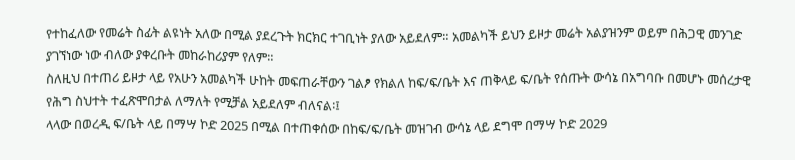የተከፈለው የመሬት ስፊት ልዩነት አለው በሚል ያደረጉት ክርክር ተገቢነት ያለው አይደለም። አመልካች ይህን ይዞታ መሬት አልያዝንም ወይም በሕጋዊ መንገድ ያገኘነው ነው ብለው ያቀረቡት መከራከሪያም የለም።
ስለዚህ በተጠሪ ይዞታ ላይ የአሁን አመልካች ሁከት መፍጠራቸውን ገልፆ የክልለ ከፍ/ፍ/ቤት እና ጠቅላይ ፍ/ቤት የሰጡት ውሳኔ በአግባቡ በመሆኑ መሰረታዊ የሕግ ስህተት ተፈጽሞበታል ለማለት የሚቻል አይደለም ብለናል፡፤
ላላው በወረዲ ፍ/ቤት ላይ በማሣ ኮድ 2025 በሚል በተጠቀሰው በከፍ/ፍ/ቤት መዝገብ ውሳኔ ላይ ደግሞ በማሣ ኮድ 2029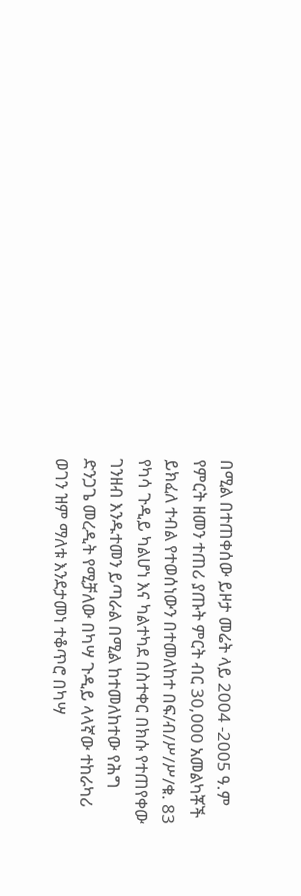በሚል በተጠቀሰው ይዞታ መሬት ላይ 2004 -2005 ዓ.ም የምርት ዘመን ተጠሪ ያጡት ምርት ብር 30,000 አመልካቾች ይክፈለ ተብል የተወሰነውን በተመለከተ በፍ/ብ/ሥ/ሥ/ቁ. 83 የካሳ ጉዲይ ካልሆነ እና ካልተካደ በስተቀር በክሱ የተጠየቀው ገንዘብ እንዱተመን ይጣራል በሚል ከተመለከተው የሕግ ድንጋጌ መረዲት የሚቻለው በካሣ ጉዲይ ላላኛው ተከራካሪ ወገን ዝም ማለቱ እንደታመነ ተቆጥሮ በካሣ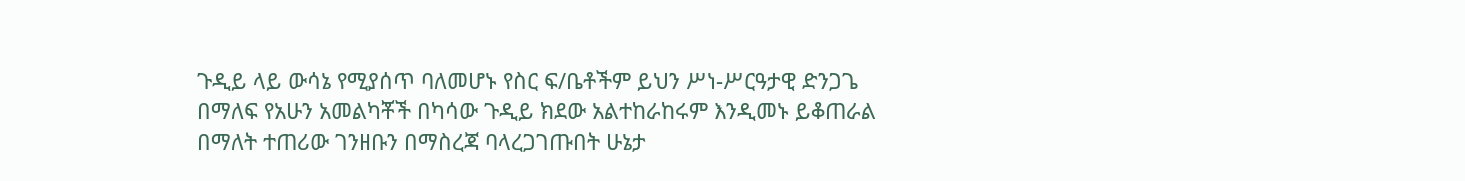ጉዲይ ላይ ውሳኔ የሚያሰጥ ባለመሆኑ የስር ፍ/ቤቶችም ይህን ሥነ-ሥርዓታዊ ድንጋጌ በማለፍ የአሁን አመልካቾች በካሳው ጉዲይ ክደው አልተከራከሩም እንዲመኑ ይቆጠራል በማለት ተጠሪው ገንዘቡን በማስረጃ ባላረጋገጡበት ሁኔታ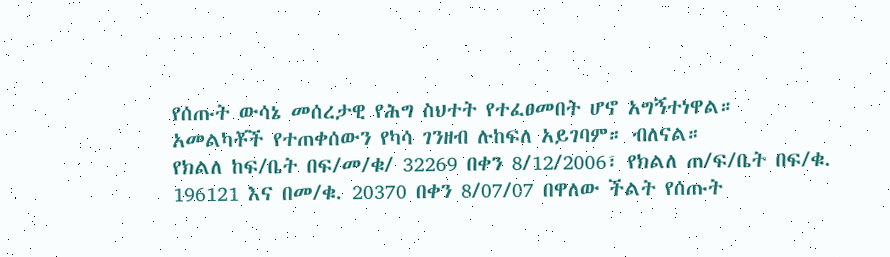የሰጡት ውሳኔ መሰረታዊ የሕግ ስህተት የተፈፀመበት ሆኖ አግኝተነዋል።
አመልካቾች የተጠቀሰውን የካሳ ገንዘብ ሉከፍለ አይገባም። ብለናል።
የክልለ ከፍ/ቤት በፍ/መ/ቁ/ 32269 በቀን 8/12/2006፣ የክልለ ጠ/ፍ/ቤት በፍ/ቁ. 196121 እና በመ/ቁ. 20370 በቀን 8/07/07 በዋለው ችልት የሰጡት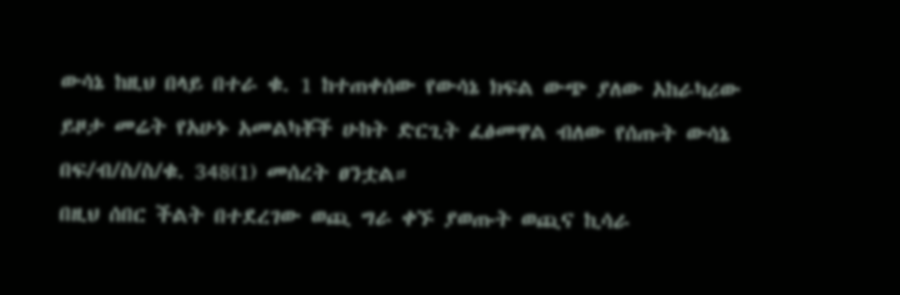ውሳኔ ከዚህ በላይ በተራ ቁ. 1 ከተጠቀሰው የውሳኔ ክፍል ውጭ ያለው አከራካሪው ይዞታ መሬት የአሁኑ አመልካቾች ሁከት ድርጊት ፈፅመዋል ብለው የሰጡት ውሳኔ በፍ/ብ/ስ/ስ/ቁ. 348(1) መሰረት ፀንቷል።
በዚህ ሰበር ችልት በተደረገው ወጪ ግራ ቀኙ ያወጡት ወጪና ኪሳራ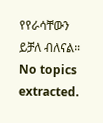የየራሳቸውን ይቻለ ብለናል።
No topics extracted.